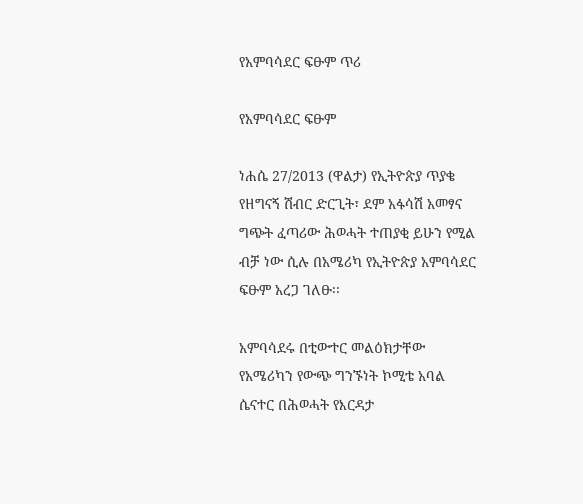የአምባሳደር ፍፁም ጥሪ

የአምባሳደር ፍፁም

ነሐሴ 27/2013 (ዋልታ) የኢትዮጵያ ጥያቄ የዘግናኝ ሽብር ድርጊት፣ ደም አፋሳሽ አመፃና ግጭት ፈጣሪው ሕወሓት ተጠያቂ ይሁን የሚል ብቻ ነው ሲሉ በአሜሪካ የኢትዮጵያ አምባሳደር ፍፁም አረጋ ገለፁ፡፡

አምባሳደሩ በቲውተር መልዕክታቸው የአሜሪካን የውጭ ግንኙነት ኮሚቴ አባል ሴናተር በሕወሓት የእርዳታ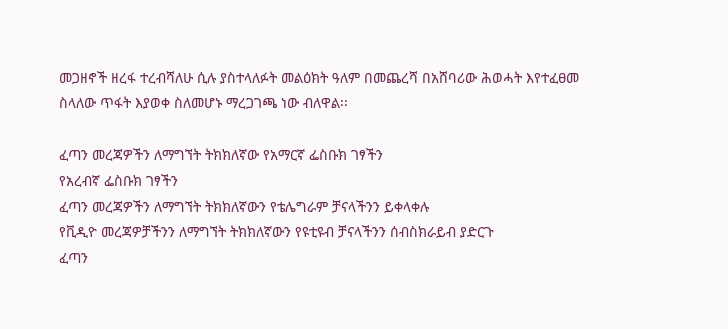መጋዘኖች ዘረፋ ተረብሻለሁ ሲሉ ያስተላለፉት መልዕክት ዓለም በመጨረሻ በአሸባሪው ሕወሓት እየተፈፀመ ስላለው ጥፋት እያወቀ ስለመሆኑ ማረጋገጫ ነው ብለዋል፡፡

ፈጣን መረጃዎችን ለማግኘት ትክክለኛው የአማርኛ ፌስቡክ ገፃችን
የአረብኛ ፌስቡክ ገፃችን
ፈጣን መረጃዎችን ለማግኘት ትክክለኛውን የቴሌግራም ቻናላችንን ይቀላቀሉ
የቪዲዮ መረጃዎቻችንን ለማግኘት ትክክለኛውን የዩቲዩብ ቻናላችንን ሰብስክራይብ ያድርጉ
ፈጣን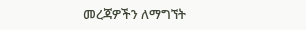መረጃዎችን ለማግኘት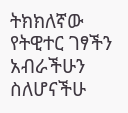ትክክለኛው የትዊተር ገፃችን
አብራችሁን ስለሆናችሁ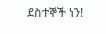ደስተኞች ነን!